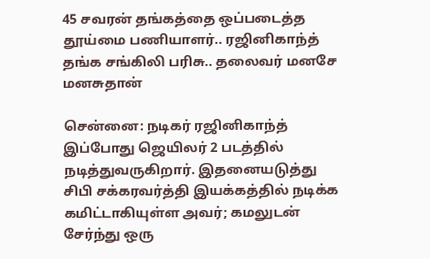45 சவரன் தங்கத்தை ஒப்படைத்த தூய்மை பணியாளர்.. ரஜினிகாந்த் தங்க சங்கிலி பரிசு.. தலைவர் மனசே மனசுதான்

சென்னை: நடிகர் ரஜினிகாந்த் இப்போது ஜெயிலர் 2 படத்தில் நடித்துவருகிறார். இதனையடுத்து சிபி சக்கரவர்த்தி இயக்கத்தில் நடிக்க கமிட்டாகியுள்ள அவர்; கமலுடன் சேர்ந்து ஒரு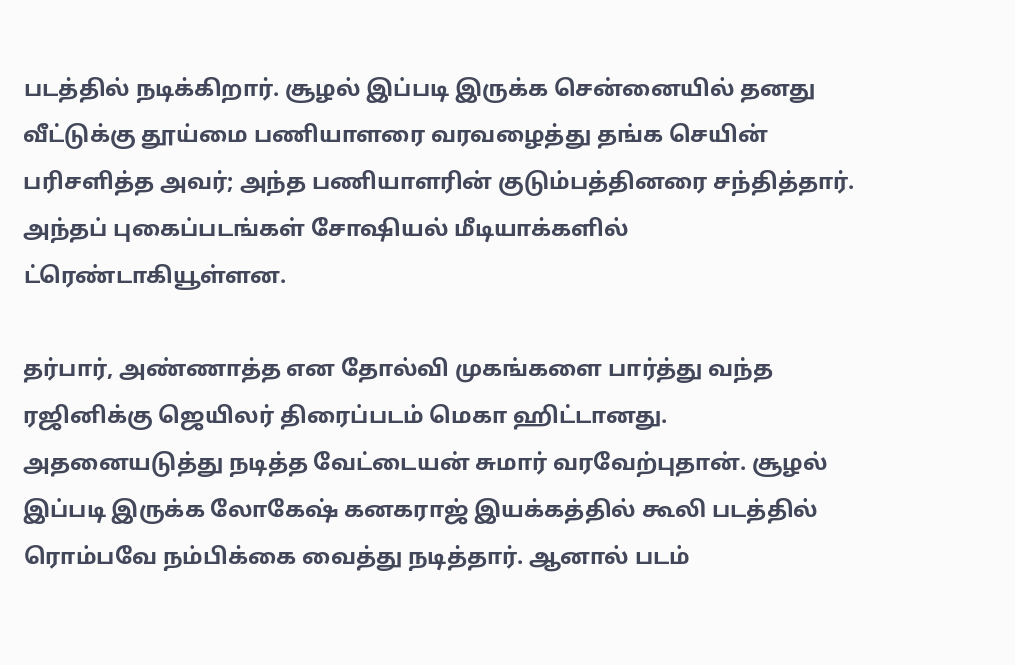படத்தில் நடிக்கிறார். சூழல் இப்படி இருக்க சென்னையில் தனது வீட்டுக்கு தூய்மை பணியாளரை வரவழைத்து தங்க செயின் பரிசளித்த அவர்; அந்த பணியாளரின் குடும்பத்தினரை சந்தித்தார். அந்தப் புகைப்படங்கள் சோஷியல் மீடியாக்களில் ட்ரெண்டாகியூள்ளன.

தர்பார், அண்ணாத்த என தோல்வி முகங்களை பார்த்து வந்த ரஜினிக்கு ஜெயிலர் திரைப்படம் மெகா ஹிட்டானது. அதனையடுத்து நடித்த வேட்டையன் சுமார் வரவேற்புதான். சூழல் இப்படி இருக்க லோகேஷ் கனகராஜ் இயக்கத்தில் கூலி படத்தில் ரொம்பவே நம்பிக்கை வைத்து நடித்தார். ஆனால் படம்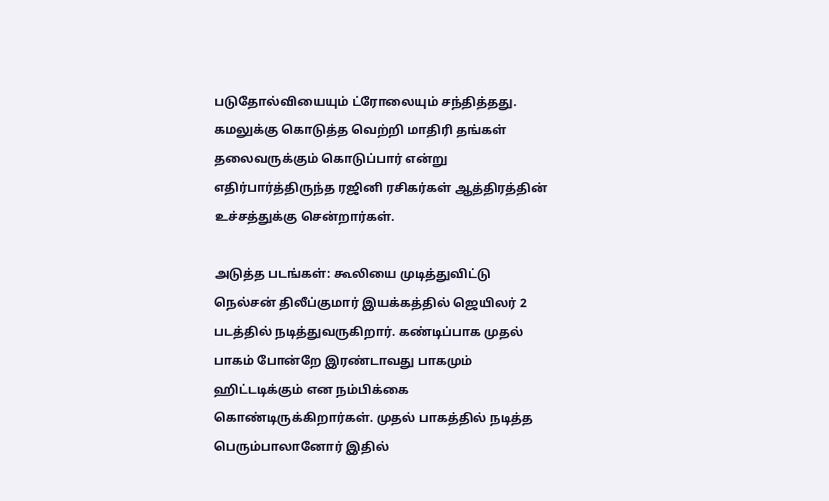படுதோல்வியையும் ட்ரோலையும் சந்தித்தது. கமலுக்கு கொடுத்த வெற்றி மாதிரி தங்கள் தலைவருக்கும் கொடுப்பார் என்று எதிர்பார்த்திருந்த ரஜினி ரசிகர்கள் ஆத்திரத்தின் உச்சத்துக்கு சென்றார்கள்.

அடுத்த படங்கள்: கூலியை முடித்துவிட்டு நெல்சன் திலீப்குமார் இயக்கத்தில் ஜெயிலர் 2 படத்தில் நடித்துவருகிறார். கண்டிப்பாக முதல் பாகம் போன்றே இரண்டாவது பாகமும் ஹிட்டடிக்கும் என நம்பிக்கை கொண்டிருக்கிறார்கள். முதல் பாகத்தில் நடித்த பெரும்பாலானோர் இதில்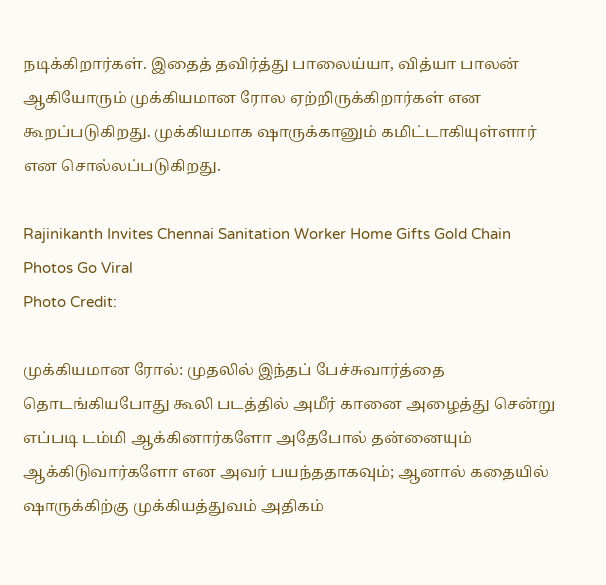நடிக்கிறார்கள். இதைத் தவிர்த்து பாலைய்யா, வித்யா பாலன் ஆகியோரும் முக்கியமான ரோல ஏற்றிருக்கிறார்கள் என கூறப்படுகிறது. முக்கியமாக ஷாருக்கானும் கமிட்டாகியுள்ளார் என சொல்லப்படுகிறது.

Rajinikanth Invites Chennai Sanitation Worker Home Gifts Gold Chain Photos Go Viral
Photo Credit:

முக்கியமான ரோல்: முதலில் இந்தப் பேச்சுவார்த்தை தொடங்கியபோது கூலி படத்தில் அமீர் கானை அழைத்து சென்று எப்படி டம்மி ஆக்கினார்களோ அதேபோல் தன்னையும் ஆக்கிடுவார்களோ என அவர் பயந்ததாகவும்; ஆனால் கதையில் ஷாருக்கிற்கு முக்கியத்துவம் அதிகம்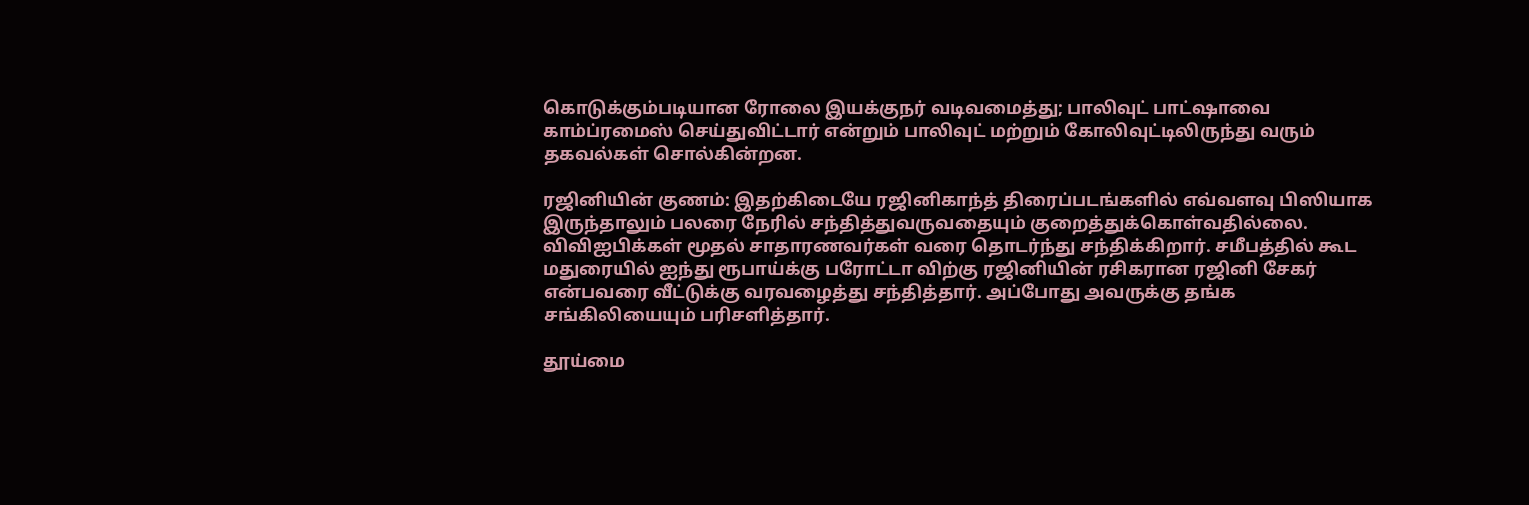கொடுக்கும்படியான ரோலை இயக்குநர் வடிவமைத்து; பாலிவுட் பாட்ஷாவை காம்ப்ரமைஸ் செய்துவிட்டார் என்றும் பாலிவுட் மற்றும் கோலிவுட்டிலிருந்து வரும் தகவல்கள் சொல்கின்றன.

ரஜினியின் குணம்: இதற்கிடையே ரஜினிகாந்த் திரைப்படங்களில் எவ்வளவு பிஸியாக இருந்தாலும் பலரை நேரில் சந்தித்துவருவதையும் குறைத்துக்கொள்வதில்லை. விவிஐபிக்கள் மூதல் சாதாரணவர்கள் வரை தொடர்ந்து சந்திக்கிறார். சமீபத்தில் கூட மதுரையில் ஐந்து ரூபாய்க்கு பரோட்டா விற்கு ரஜினியின் ரசிகரான ரஜினி சேகர் என்பவரை வீட்டுக்கு வரவழைத்து சந்தித்தார். அப்போது அவருக்கு தங்க சங்கிலியையும் பரிசளித்தார்.

தூய்மை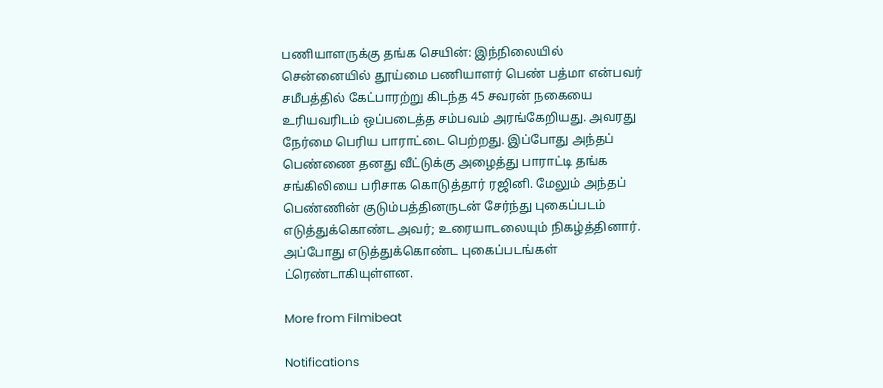பணியாளருக்கு தங்க செயின்: இந்நிலையில் சென்னையில் தூய்மை பணியாளர் பெண் பத்மா என்பவர் சமீபத்தில் கேட்பாரற்று கிடந்த 45 சவரன் நகையை உரியவரிடம் ஒப்படைத்த சம்பவம் அரங்கேறியது. அவரது நேர்மை பெரிய பாராட்டை பெற்றது. இப்போது அந்தப் பெண்ணை தனது வீட்டுக்கு அழைத்து பாராட்டி தங்க சங்கிலியை பரிசாக கொடுத்தார் ரஜினி. மேலும் அந்தப் பெண்ணின் குடும்பத்தினருடன் சேர்ந்து புகைப்படம் எடுத்துக்கொண்ட அவர்; உரையாடலையும் நிகழ்த்தினார். அப்போது எடுத்துக்கொண்ட புகைப்படங்கள் ட்ரெண்டாகியுள்ளன.

More from Filmibeat

Notifications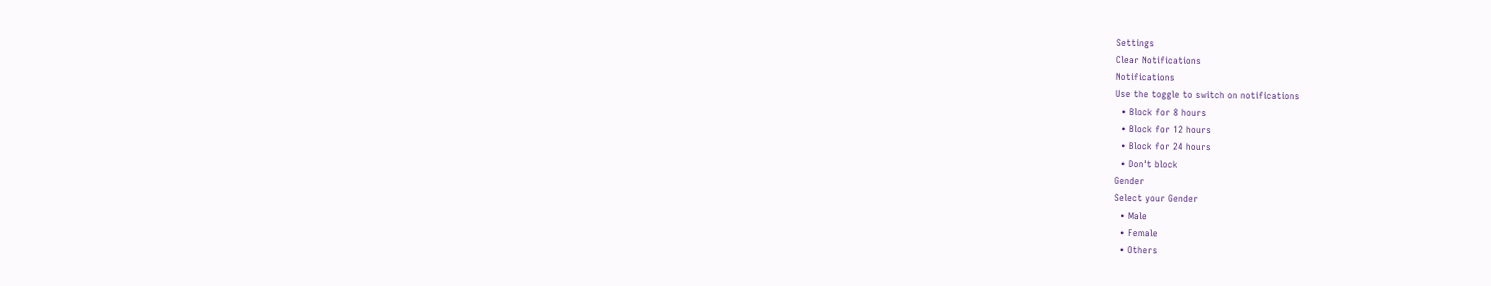Settings
Clear Notifications
Notifications
Use the toggle to switch on notifications
  • Block for 8 hours
  • Block for 12 hours
  • Block for 24 hours
  • Don't block
Gender
Select your Gender
  • Male
  • Female
  • Others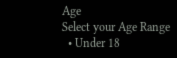Age
Select your Age Range
  • Under 18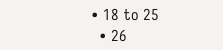• 18 to 25
  • 26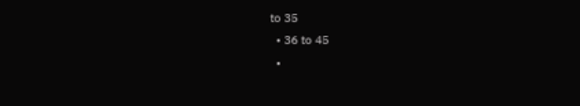to 35
  • 36 to 45
  •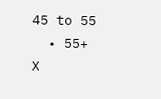45 to 55
  • 55+
X